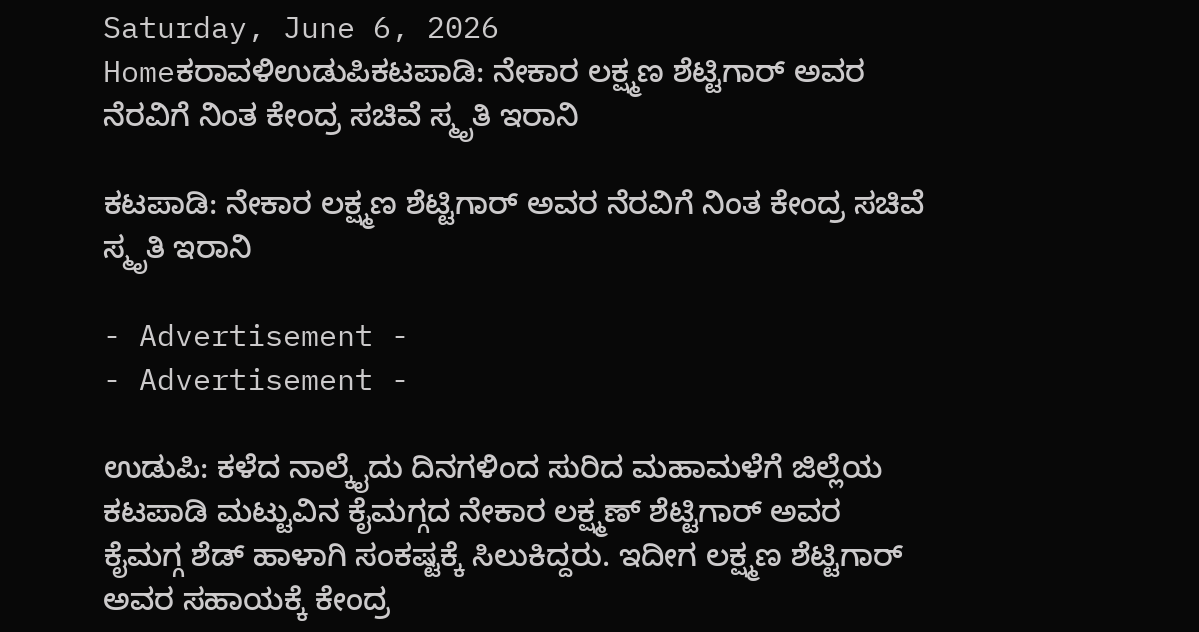Saturday, June 6, 2026
Homeಕರಾವಳಿಉಡುಪಿಕಟಪಾಡಿ: ನೇಕಾರ ಲಕ್ಷ್ಮಣ ಶೆಟ್ಟಿಗಾರ್ ಅವರ ನೆರವಿಗೆ ನಿಂತ ಕೇಂದ್ರ ಸಚಿವೆ ಸ್ಮೃತಿ ಇರಾನಿ

ಕಟಪಾಡಿ: ನೇಕಾರ ಲಕ್ಷ್ಮಣ ಶೆಟ್ಟಿಗಾರ್ ಅವರ ನೆರವಿಗೆ ನಿಂತ ಕೇಂದ್ರ ಸಚಿವೆ ಸ್ಮೃತಿ ಇರಾನಿ

- Advertisement -
- Advertisement -

ಉಡುಪಿ: ಕಳೆದ ನಾಲ್ಕೈದು ದಿನಗಳಿಂದ ಸುರಿದ ಮಹಾಮಳೆಗೆ ಜಿಲ್ಲೆಯ ಕಟಪಾಡಿ ಮಟ್ಟುವಿನ ಕೈಮಗ್ಗದ ನೇಕಾರ ಲಕ್ಷ್ಮಣ್‌ ಶೆಟ್ಟಿಗಾರ್‌ ಅವರ ಕೈಮಗ್ಗ ಶೆಡ್ ಹಾಳಾಗಿ ಸಂಕಷ್ಟಕ್ಕೆ ಸಿಲುಕಿದ್ದರು. ಇದೀಗ ಲಕ್ಷ್ಮಣ ಶೆಟ್ಟಿಗಾರ್ ಅವರ ಸಹಾಯಕ್ಕೆ ಕೇಂದ್ರ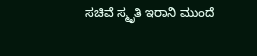ಸಚಿವೆ ಸ್ಮೃತಿ ಇರಾನಿ ಮುಂದೆ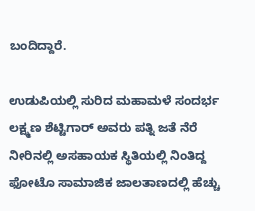ಬಂದಿದ್ದಾರೆ.

ಉಡುಪಿಯಲ್ಲಿ ಸುರಿದ ಮಹಾಮಳೆ ಸಂದರ್ಭ ಲಕ್ಷ್ಮಣ ಶೆಟ್ಟಿಗಾರ್ ಅವರು ಪತ್ನಿ ಜತೆ ನೆರೆ ನೀರಿನಲ್ಲಿ ಅಸಹಾಯಕ ಸ್ಥಿತಿಯಲ್ಲಿ ನಿಂತಿದ್ದ ಫೋಟೊ ಸಾಮಾಜಿಕ ಜಾಲತಾಣದಲ್ಲಿ ಹೆಚ್ಚು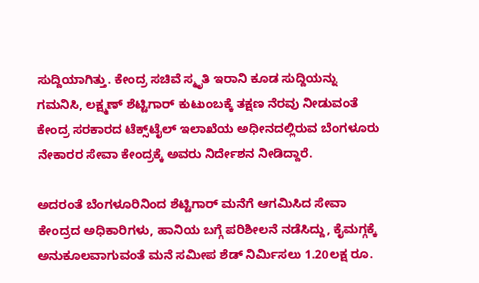ಸುದ್ದಿಯಾಗಿತ್ತು. ಕೇಂದ್ರ ಸಚಿವೆ ಸ್ಮೃತಿ ಇರಾನಿ ಕೂಡ ಸುದ್ದಿಯನ್ನು ಗಮನಿಸಿ, ಲಕ್ಷ್ಮಣ್‌ ಶೆಟ್ಟಿಗಾರ್‌ ಕುಟುಂಬಕ್ಕೆ ತಕ್ಷಣ ನೆರವು ನೀಡುವಂತೆ ಕೇಂದ್ರ ಸರಕಾರದ ಟೆಕ್ಸ್‌ಟೈಲ್‌ ಇಲಾಖೆಯ ಅಧೀನದಲ್ಲಿರುವ ಬೆಂಗಳೂರು ನೇಕಾರರ ಸೇವಾ ಕೇಂದ್ರಕ್ಕೆ ಅವರು ನಿರ್ದೇಶನ ನೀಡಿದ್ದಾರೆ.

ಅದರಂತೆ ಬೆಂಗಳೂರಿನಿಂದ ಶೆಟ್ಟಿಗಾರ್‌ ಮನೆಗೆ ಆಗಮಿಸಿದ ಸೇವಾ ಕೇಂದ್ರದ ಅಧಿಕಾರಿಗಳು, ಹಾನಿಯ ಬಗ್ಗೆ ಪರಿಶೀಲನೆ ನಡೆಸಿದ್ದು, ಕೈಮಗ್ಗಕ್ಕೆ ಅನುಕೂಲವಾಗುವಂತೆ ಮನೆ ಸಮೀಪ ಶೆಡ್‌ ನಿರ್ಮಿಸಲು 1.20ಲಕ್ಷ ರೂ.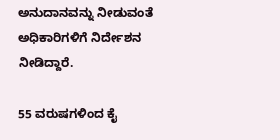ಅನುದಾನವನ್ನು ನೀಡುವಂತೆ ಅಧಿಕಾರಿಗಳಿಗೆ ನಿರ್ದೇಶನ ನೀಡಿದ್ದಾರೆ.

55 ವರುಷಗಳಿಂದ ಕೈ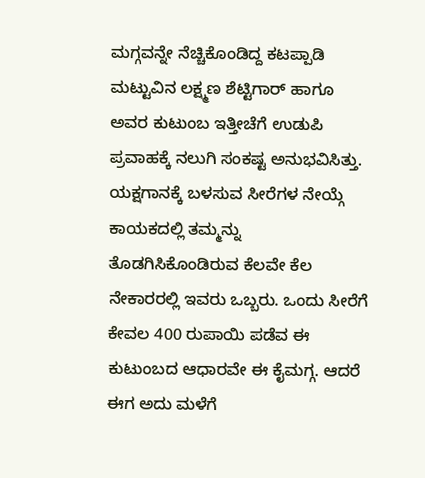ಮಗ್ಗವನ್ನೇ ನೆಚ್ಚಿಕೊಂಡಿದ್ದ ಕಟಪ್ಪಾಡಿ ಮಟ್ಟುವಿನ ಲಕ್ಷ್ಮಣ ಶೆಟ್ಟಿಗಾರ್ ಹಾಗೂ ಅವರ ಕುಟುಂಬ ಇತ್ತೀಚೆಗೆ ಉಡುಪಿ ಪ್ರವಾಹಕ್ಕೆ ನಲುಗಿ ಸಂಕಷ್ಟ ಅನುಭವಿಸಿತ್ತು. ಯಕ್ಷಗಾನಕ್ಕೆ ಬಳಸುವ ಸೀರೆಗಳ ನೇಯ್ಗೆ ಕಾಯಕದಲ್ಲಿ ತಮ್ಮನ್ನು ತೊಡಗಿಸಿಕೊಂಡಿರುವ ಕೆಲವೇ ಕೆಲ ನೇಕಾರರಲ್ಲಿ ಇವರು ಒಬ್ಬರು. ಒಂದು ಸೀರೆಗೆ ಕೇವಲ 400 ರುಪಾಯಿ ಪಡೆವ ಈ ಕುಟುಂಬದ ಆಧಾರವೇ ಈ ಕೈಮಗ್ಗ. ಆದರೆ ಈಗ ಅದು ಮಳೆಗೆ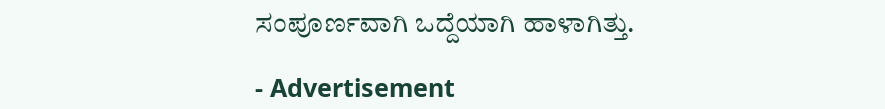ಸಂಪೂರ್ಣವಾಗಿ ಒದ್ದೆಯಾಗಿ ಹಾಳಾಗಿತ್ತು.

- Advertisement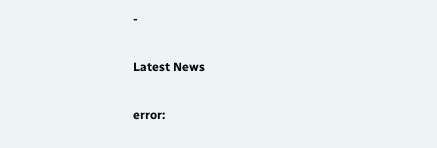-

Latest News

error: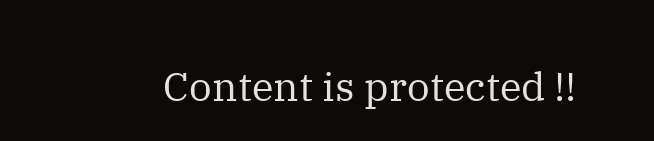Content is protected !!